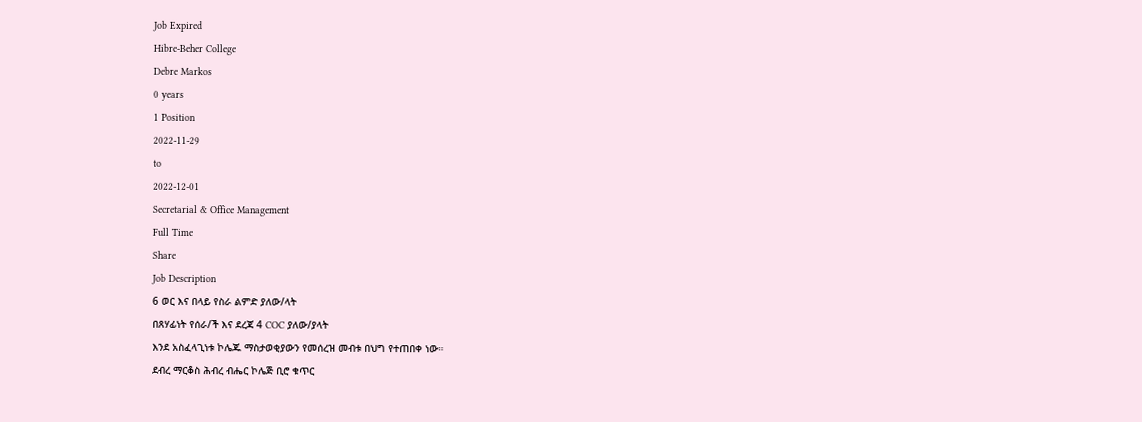Job Expired
Hibre-Beher College
Debre Markos
0 years
1 Position
2022-11-29
to
2022-12-01
Secretarial & Office Management
Full Time
Share
Job Description
6 ወር እና በላይ የስራ ልምድ ያለው/ላት
በጸሃፊነት የሰራ/ች እና ደረጃ 4 COC ያለው/ያላት
እንደ አስፈላጊነቱ ኮሌጁ ማስታወቂያውን የመሰረዝ መብቱ በህግ የተጠበቀ ነው።
ደብረ ማርቆስ ሕብረ ብሔር ኮሌጅ ቢሮ ቁጥር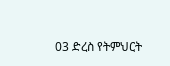03 ድረስ የትምህርት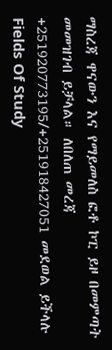ማስረጃ ዋናውን እና የማይመለስ ፎቶ ኮፒ ይዞ በመምጣት መመዝገብ ይቻላል። ለበለጠ መረጃ +251920773195/+251918427051 መደወል ይችላሉ
Fields Of Study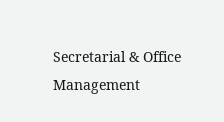Secretarial & Office Management